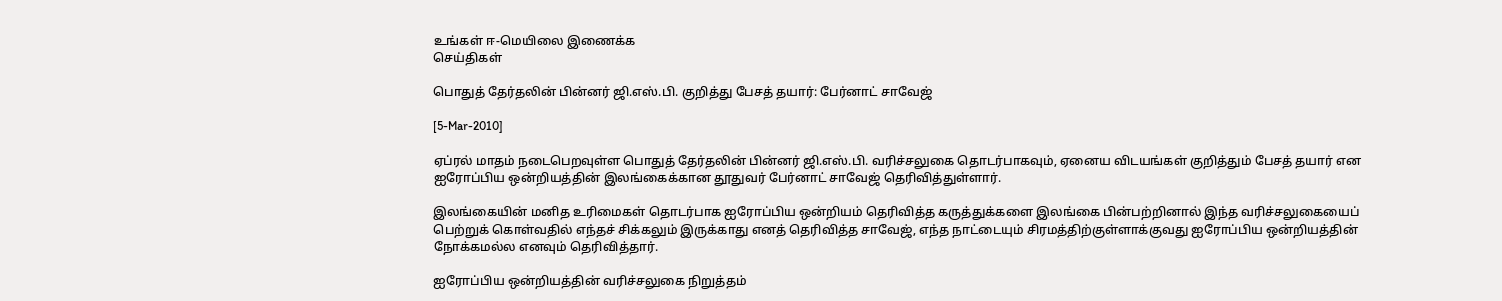உங்கள் ஈ-மெயிலை இணைக்க
செய்திகள்

பொதுத் தேர்தலின் பின்னர் ஜி.எஸ்.பி. குறித்து பேசத் தயார்: பேர்னாட் சாவேஜ்

[5-Mar-2010]

ஏப்ரல் மாதம் நடைபெறவுள்ள பொதுத் தேர்தலின் பின்னர் ஜி.எஸ்.பி. வரிச்சலுகை தொடர்பாகவும், ஏனைய விடயங்கள் குறித்தும் பேசத் தயார் என ஐரோப்பிய ஒன்றியத்தின் இலங்கைக்கான தூதுவர் பேர்னாட் சாவேஜ் தெரிவித்துள்ளார்.

இலங்கையின் மனித உரிமைகள் தொடர்பாக ஐரோப்பிய ஒன்றியம் தெரிவித்த கருத்துக்களை இலங்கை பின்பற்றினால் இந்த வரிச்சலுகையைப் பெற்றுக் கொள்வதில் எந்தச் சிக்கலும் இருக்காது எனத் தெரிவித்த சாவேஜ், எந்த நாட்டையும் சிரமத்திற்குள்ளாக்குவது ஐரோப்பிய ஒன்றியத்தின் நோக்கமல்ல எனவும் தெரிவித்தார்.

ஐரோப்பிய ஒன்றியத்தின் வரிச்சலுகை நிறுத்தம்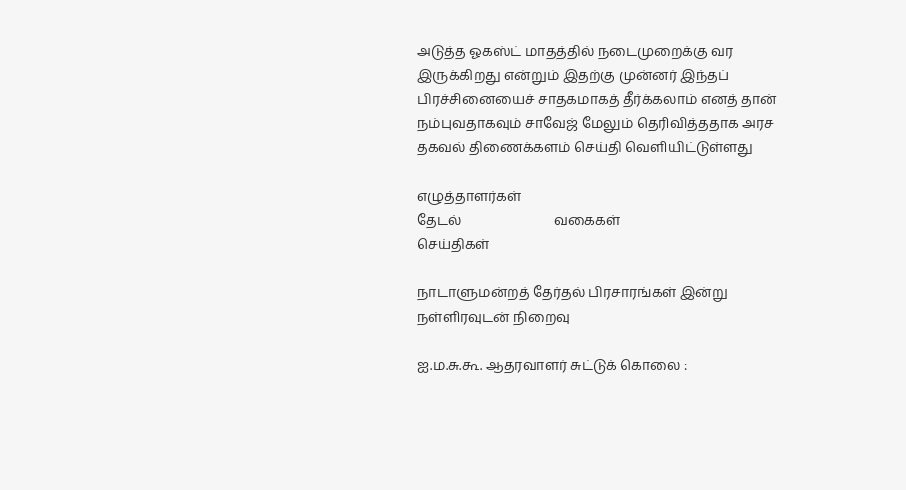அடுத்த ஓகஸ்ட் மாதத்தில் நடைமுறைக்கு வர இருக்கிறது என்றும் இதற்கு முன்னர் இந்தப் பிரச்சினையைச் சாதகமாகத் தீர்க்கலாம் எனத் தான் நம்புவதாகவும் சாவேஜ் மேலும் தெரிவித்ததாக அரச தகவல் திணைக்களம் செய்தி வெளியிட்டுள்ளது

எழுத்தாளர்கள்
தேடல்                           வகைகள்
செய்திகள்

நாடாளுமன்றத் தேர்தல் பிரசாரங்கள் இன்று நள்ளிரவுடன் நிறைவு

ஐ.ம.சு.கூ. ஆதரவாளர் சுட்டுக் கொலை :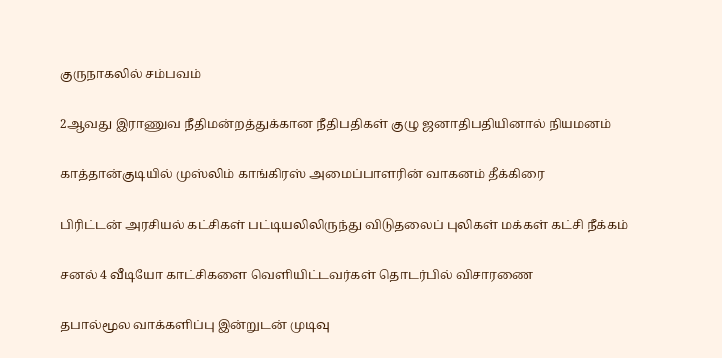குருநாகலில் சம்பவம்

2ஆவது இராணுவ நீதிமன்றத்துக்கான நீதிபதிகள் குழு ஜனாதிபதியினால் நியமனம்

காத்தான்குடியில் முஸ்லிம் காங்கிரஸ் அமைப்பாளரின் வாகனம் தீக்கிரை

பிரிட்டன் அரசியல் கட்சிகள் பட்டியலிலிருந்து விடுதலைப் புலிகள் மக்கள் கட்சி நீக்கம்

சனல் 4 வீடியோ காட்சிகளை வெளியிட்டவர்கள் தொடர்பில் விசாரணை

தபால்மூல வாக்களிப்பு இன்றுடன் முடிவு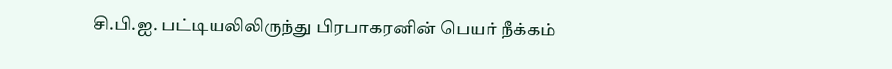சி.பி.ஐ. பட்டியலிலிருந்து பிரபாகரனின் பெயர் நீக்கம்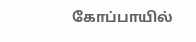கோப்பாயில்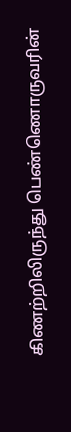கிணற்றிலிருந்து பெண்ணொருவரின்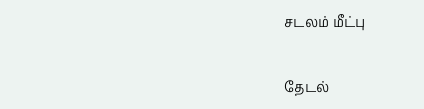சடலம் மீட்பு

தேடல்